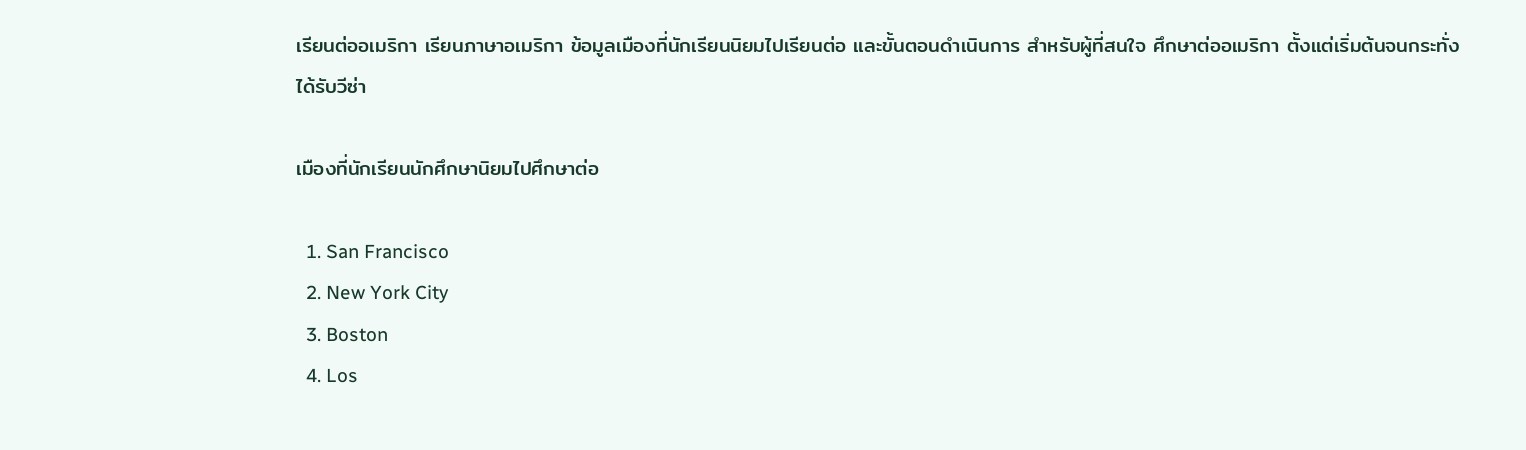เรียนต่ออเมริกา เรียนภาษาอเมริกา ข้อมูลเมืองที่นักเรียนนิยมไปเรียนต่อ และขั้นตอนดำเนินการ สำหรับผู้ที่สนใจ ศึกษาต่ออเมริกา ตั้งแต่เริ่มต้นจนกระทั่งได้รับวีซ่า

เมืองที่นักเรียนนักศึกษานิยมไปศึกษาต่อ

  1. San Francisco
  2. New York City
  3. Boston
  4. Los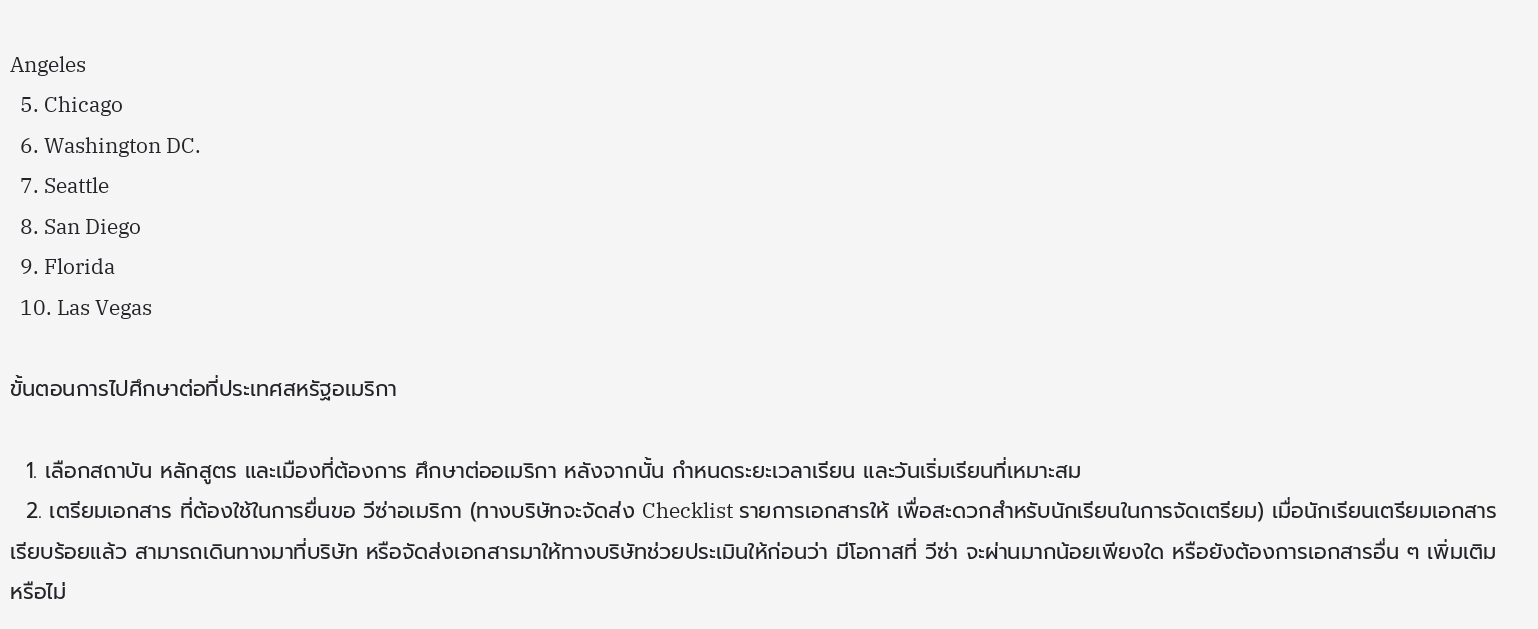Angeles
  5. Chicago
  6. Washington DC.
  7. Seattle
  8. San Diego
  9. Florida
  10. Las Vegas

ขั้นตอนการไปศึกษาต่อที่ประเทศสหรัฐอเมริกา

  1. เลือกสถาบัน หลักสูตร และเมืองที่ต้องการ ศึกษาต่ออเมริกา หลังจากนั้น กำหนดระยะเวลาเรียน และวันเริ่มเรียนที่เหมาะสม
  2. เตรียมเอกสาร ที่ต้องใช้ในการยื่นขอ วีซ่าอเมริกา (ทางบริษัทจะจัดส่ง Checklist รายการเอกสารให้ เพื่อสะดวกสำหรับนักเรียนในการจัดเตรียม) เมื่อนักเรียนเตรียมเอกสารเรียบร้อยแล้ว สามารถเดินทางมาที่บริษัท หรือจัดส่งเอกสารมาให้ทางบริษัทช่วยประเมินให้ก่อนว่า มีโอกาสที่ วีซ่า จะผ่านมากน้อยเพียงใด หรือยังต้องการเอกสารอื่น ๆ เพิ่มเติมหรือไม่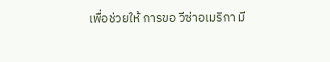เพื่อช่วยให้ การขอ วีซ่าอเมริกา มี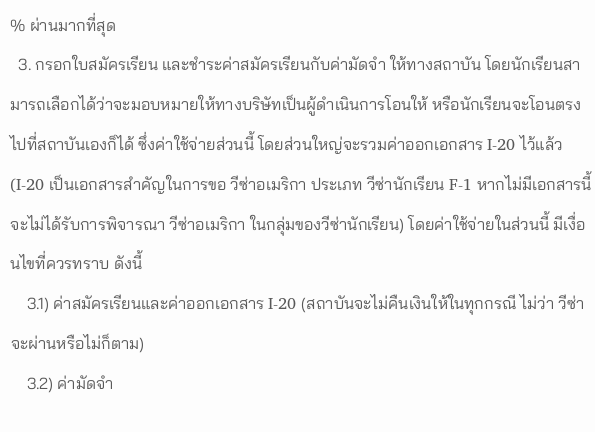% ผ่านมากที่สุด
  3. กรอกใบสมัครเรียน และชำระค่าสมัครเรียนกับค่ามัดจำ ให้ทางสถาบัน โดยนักเรียนสามารถเลือกได้ว่าจะมอบหมายให้ทางบริษัทเป็นผู้ดำเนินการโอนให้ หรือนักเรียนจะโอนตรงไปที่สถาบันเองก็ได้ ซึ่งค่าใช้จ่ายส่วนนี้ โดยส่วนใหญ่จะรวมค่าออกเอกสาร I-20 ไว้แล้ว (I-20 เป็นเอกสารสำคัญในการขอ วีซ่าอเมริกา ประเภท วีซ่านักเรียน F-1 หากไม่มีเอกสารนี้ จะไม่ได้รับการพิจารณา วีซ่าอเมริกา ในกลุ่มของวีซ่านักเรียน) โดยค่าใช้จ่ายในส่วนนี้ มีเงื่อนไขที่ควรทราบ ดังนี้
    3.1) ค่าสมัครเรียนและค่าออกเอกสาร I-20 (สถาบันจะไม่คืนเงินให้ในทุกกรณี ไม่ว่า วีซ่า จะผ่านหรือไม่ก็ตาม)
    3.2) ค่ามัดจำ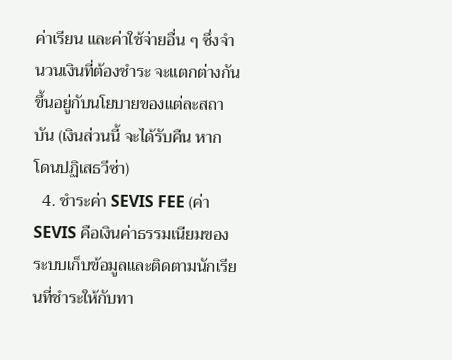ค่าเรียน และค่าใช้จ่ายอื่น ๆ ซึ่งจำนวนเงินที่ต้องชำระ จะแตกต่างกันขึ้นอยู่กับนโยบายของแต่ละสถาบัน (เงินส่วนนี้ จะได้รับคืน หาก โดนปฏิเสธวีซ่า)
  4. ชำระค่า SEVIS FEE (ค่า SEVIS คือเงินค่าธรรมเนียมของระบบเก็บข้อมูลและติดตามนักเรียนที่ชำระให้กับทา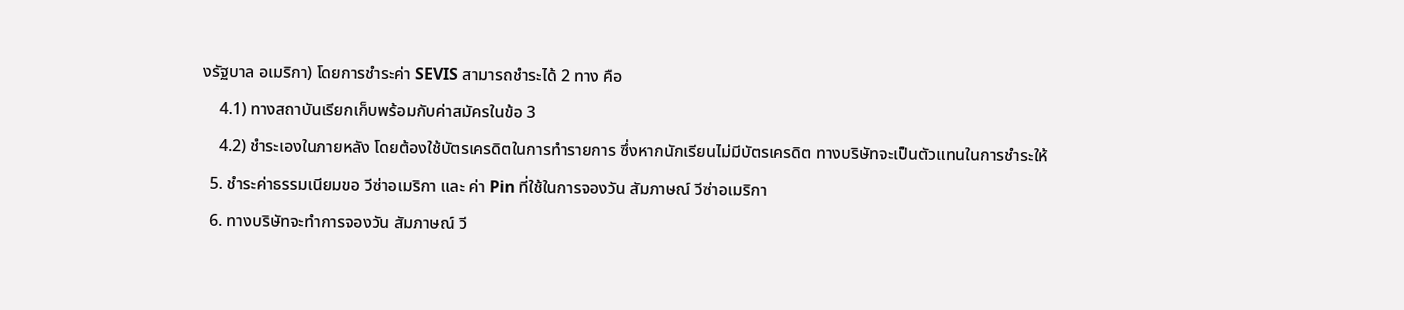งรัฐบาล อเมริกา) โดยการชำระค่า SEVIS สามารถชำระได้ 2 ทาง คือ
    4.1) ทางสถาบันเรียกเก็บพร้อมกับค่าสมัครในข้อ 3
    4.2) ชำระเองในภายหลัง โดยต้องใช้บัตรเครดิตในการทำรายการ ซึ่งหากนักเรียนไม่มีบัตรเครดิต ทางบริษัทจะเป็นตัวแทนในการชำระให้
  5. ชำระค่าธรรมเนียมขอ วีซ่าอเมริกา และ ค่า Pin ที่ใช้ในการจองวัน สัมภาษณ์ วีซ่าอเมริกา
  6. ทางบริษัทจะทำการจองวัน สัมภาษณ์ วี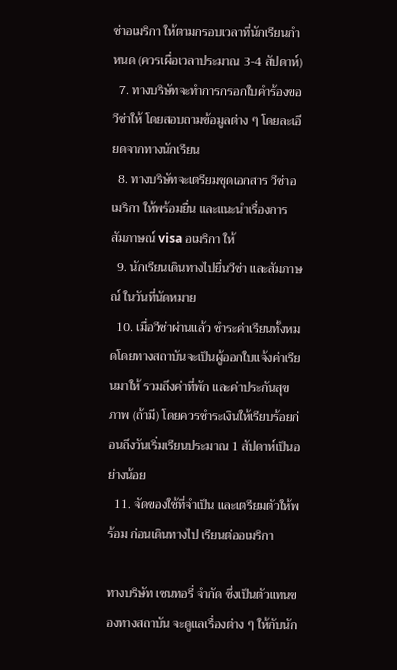ซ่าอเมริกา ให้ตามกรอบเวลาที่นักเรียนกำหนด (ควรเผื่อเวลาประมาณ 3-4 สัปดาห์)
  7. ทางบริษัทจะทำการกรอกใบคำร้องขอวีซ่าให้ โดยสอบถามข้อมูลต่าง ๆ โดยละเอียดจากทางนักเรียน
  8. ทางบริษัทจะเตรียมชุดเอกสาร วีซ่าอเมริกา ให้พร้อมยื่น และแนะนำเรื่องการ สัมภาษณ์ visa อเมริกา ให้
  9. นักเรียนเดินทางไปยื่นวีซ่า และสัมภาษณ์ ในวันที่นัดหมาย
  10. เมื่อวีซ่าผ่านแล้ว ชำระค่าเรียนทั้งหมดโดยทางสถาบันจะเป็นผู้ออกใบแจ้งค่าเรียนมาให้ รวมถึงค่าที่พัก และค่าประกันสุขภาพ (ถ้ามี) โดยควรชำระเงินให้เรียบร้อยก่อนถึงวันเริ่มเรียนประมาณ 1 สัปดาห์เป็นอย่างน้อย
  11. จัดของใช้ที่จำเป็น และเตรียมตัวให้พร้อม ก่อนเดินทางไป เรียนต่ออเมริกา

ทางบริษัท เซนทอรี่ จำกัด ซึ่งเป็นตัวแทนของทางสถาบัน จะดูแลเรื่องต่าง ๆ ให้กับนัก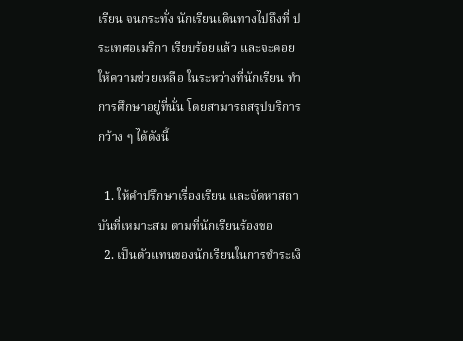เรียน จนกระทั่ง นักเรียนเดินทางไปถึงที่ ประเทศอเมริกา เรียบร้อยแล้ว และจะคอยให้ความช่วยเหลือ ในระหว่างที่นักเรียน ทำการศึกษาอยู่ที่นั่น โดยสามารถสรุปบริการกว้าง ๆ ได้ดังนี้

  1. ให้คำปรึกษาเรื่องเรียน และจัดหาสถาบันที่เหมาะสม ตามที่นักเรียนร้องขอ
  2. เป็นตัวแทนของนักเรียนในการชำระเงิ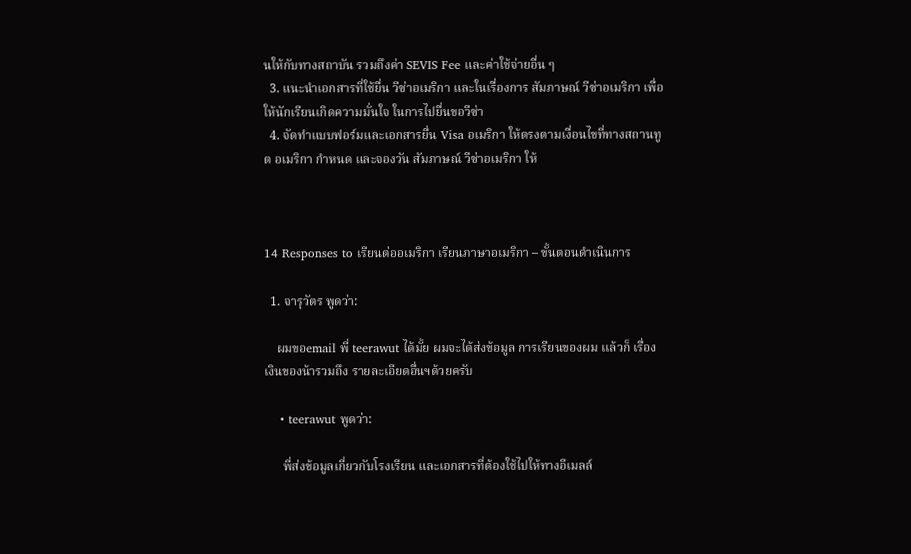นให้กับทางสถาบัน รวมถึงค่า SEVIS Fee และค่าใช้จ่ายอื่น ๆ
  3. แนะนำเอกสารที่ใช้ยื่น วีซ่าอเมริกา และในเรื่องการ สัมภาษณ์ วีซ่าอเมริกา เพื่อให้นักเรียนเกิดความมั่นใจ ในการไปยื่นขอวีซ่า
  4. จัดทำแบบฟอร์มและเอกสารยื่น Visa อเมริกา ให้ตรงตามเงื่อนไขที่ทางสถานทูต อเมริกา กำหนด และจองวัน สัมภาษณ์ วีซ่าอเมริกา ให้



14 Responses to เรียนต่ออเมริกา เรียนภาษาอเมริกา – ขั้นตอนดำเนินการ

  1. จารุวัตร พูดว่า:

    ผมขอemail พี่ teerawut ได้มั้ย ผมจะได้ส่งข้อมูล การเรียนของผม เเล้วก็ เรื่องเงินของน้ารวมถึง รายละเอียดอื่นฯด้วยครับ

    • teerawut พูดว่า:

      พี่ส่งข้อมูลเกี่ยวกับโรงเรียน และเอกสารที่ต้องใช้ไปให้ทางอีเมลล์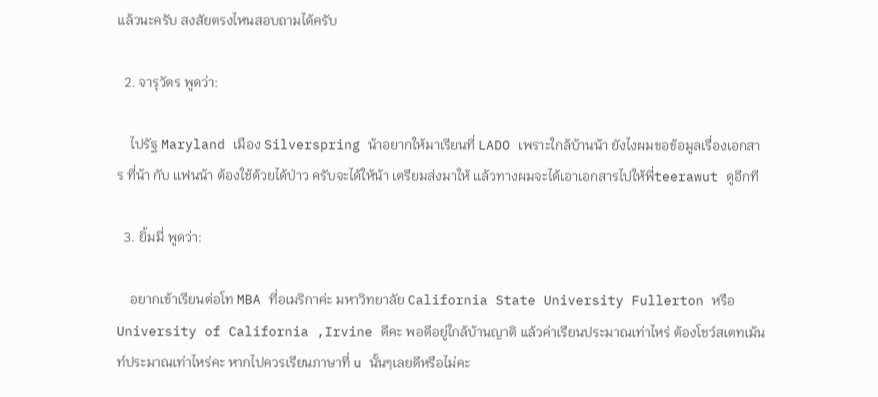แล้วนะครับ สงสัยตรงไหนสอบถามได้ครับ

  2. จารุวัตร พูดว่า:

    ไปรัฐ Maryland เมือง Silverspring น้าอยากให้มาเรียนที่ LADO เพราะใกล้บ้านน้า ยังไงผมขอข้อมูลเรื่องเอกสาร ที่น้า กับ เเฟนน้า ต้องใช้ด้วยได้ป่าว ครับจะได้ให้น้า เตรียมส่งมาให้ เเล้วทางผมจะได้เอาเอกสารไปให้พี่teerawut ดูอีกที

  3. ยิ้มมี่ พูดว่า:

    อยากเข้าเรียนต่อโท MBA ที่อเมริกาค่ะ มหาวิทยาลัย California State University Fullerton หรือ University of California ,Irvine ดีคะ พอดีอยู่ใกล้บ้านญาติ แล้วค่าเรียนประมาณเท่าไหร่ ต้องโชว์สเตทเม้นท์ประมาณเท่าไหร่คะ หากไปควรเรียนภาษาที่ u นั้นๆเลยดีหรือไม่คะ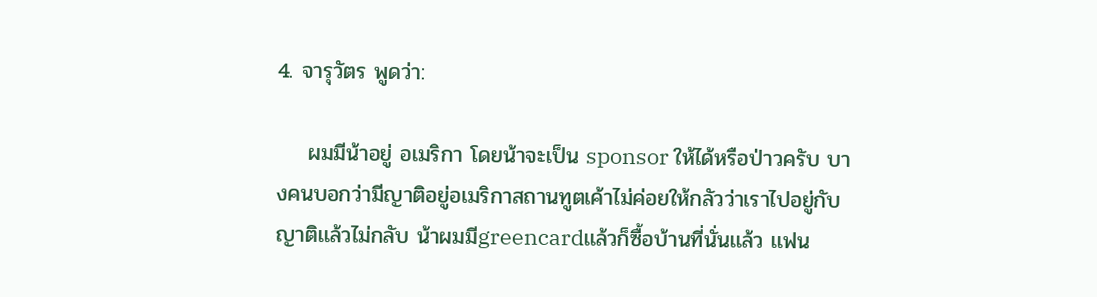4. จารุวัตร พูดว่า:

    ผมมีน้าอยู่ อเมริกา โดยน้าจะเป็น sponsor ให้ได้หรือป่าวครับ บางคนบอกว่ามีญาติอยู่อเมริกาสถานทูตเค้าไม่ค่อยให้กลัวว่าเราไปอยู่กับญาติเเล้วไม่กลับ น้าผมมีgreencardเเล้วก็ซื้อบ้านที่นั่นเเล้ว เเฟน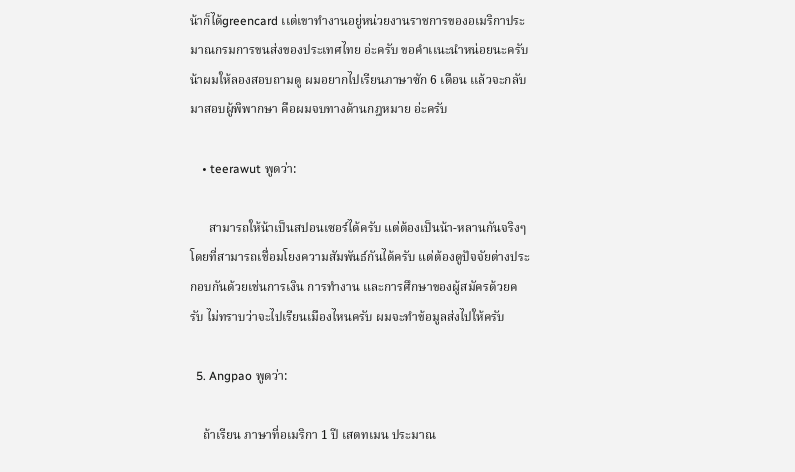น้าก็ได้greencard เเต่เขาทำงานอยู่หน่วยงานราชการของอเมริกาประมาณกรมการขนส่งของประเทศไทย อ่ะครับ ขอคำเเนะนำหน่อยนะครับ น้าผมให้ลองสอบถามดู ผมอยากไปเรียนภาษาซัก 6 เดือน เเล้วจะกลับมาสอบผู้พิพากษา คือผมจบทางด้านกฎหมาย อ่ะครับ

    • teerawut พูดว่า:

      สามารถให้น้าเป็นสปอนเซอร์ได้ครับ แต่ต้องเป็นน้า-หลานกันจริงๆ โดยที่สามารถเชื่อมโยงความสัมพันธ์กันได้ครับ แต่ต้องดูปัจจัยต่างประกอบกันด้วยเช่นการเงิน การทำงาน และการศึกษาของผู้สมัครด้วยครับ ไม่ทราบว่าจะไปเรียนเมืองไหนครับ ผมจะทำข้อมูลส่งไปให้ครับ

  5. Angpao พูดว่า:

    ถ้าเรียน ภาษาที่อเมริกา 1 ปี เสตทเมน ประมาณ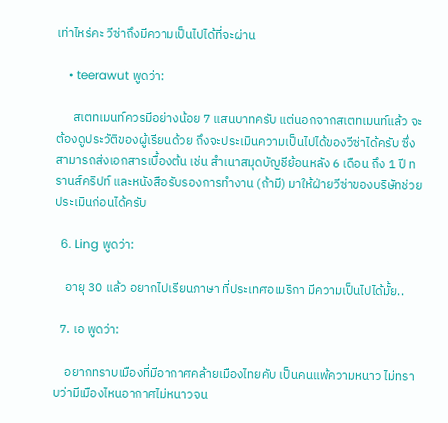เท่าไหร่คะ วีซ่าถึงมีความเป็นไปได้ที่จะผ่าน

    • teerawut พูดว่า:

      สเตทเมนท์ควรมีอย่างน้อย 7 แสนบาทครับ แต่นอกจากสเตทเมนท์แล้ว จะต้องดูประวัติของผู้เรียนด้วย ถึงจะประเมินความเป็นไปได้ของวีซ่าได้ครับ ซึ่งสามารถส่งเอกสารเบื้องต้น เช่น สำเนาสมุดบัญชีย้อนหลัง 6 เดือน ถึง 1 ปี ทรานส์คริปท์ และหนังสือรับรองการทำงาน (ถ้ามี) มาให้ฝ่ายวีซ่าของบริษัทช่วยประเมินก่อนได้ครับ

  6. Ling พูดว่า:

    อายุ 30 แล้ว อยากไปเรียนภาษา ที่ประเทศอเมริกา มีความเป็นไปได้มั้ย..

  7. เอ พูดว่า:

    อยากทราบเมืองที่มีอากาศคล้ายเมืองไทยคับ เป็นคนแพ้ความหนาว ไม่ทราบว่ามีเมืองไหนอากาศไม่หนาวจน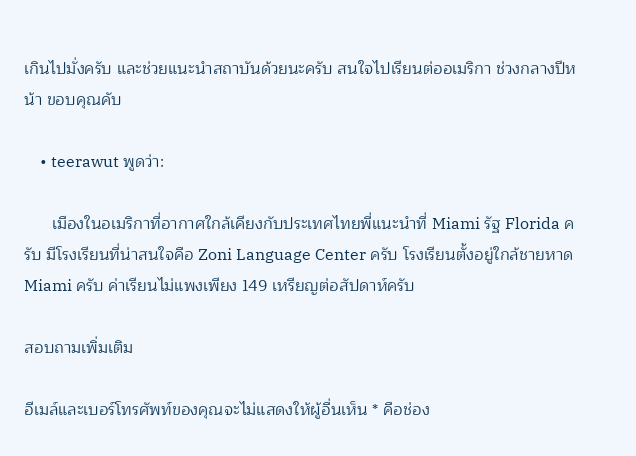เกินไปมั่งครับ และช่วยแนะนำสถาบันด้วยนะครับ สนใจไปเรียนต่ออเมริกา ช่วงกลางปีหน้า ขอบคุณคับ

    • teerawut พูดว่า:

      เมืองในอเมริกาที่อากาศใกล้เคียงกับประเทศไทยพี่แนะนำที่ Miami รัฐ Florida ครับ มีโรงเรียนที่น่าสนใจคือ Zoni Language Center ครับ โรงเรียนตั้งอยู่ใกล้ชายหาด Miami ครับ ค่าเรียนไม่แพงเพียง 149 เหรียญต่อสัปดาห์ครับ

สอบถามเพิ่มเติม

อีเมล์และเบอร์โทรศัพท์ของคุณจะไม่แสดงให้ผู้อื่นเห็น * คือช่อง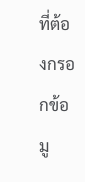ที่ต้องกรอกข้อมู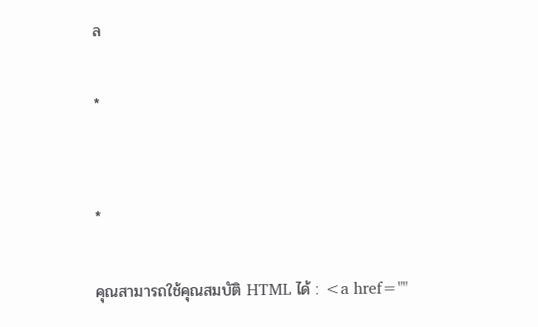ล

*


*

คุณสามารถใช้คุณสมบัติ HTML ได้ : <a href=""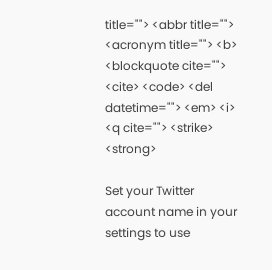title=""> <abbr title=""> <acronym title=""> <b> <blockquote cite=""> <cite> <code> <del datetime=""> <em> <i> <q cite=""> <strike> <strong>

Set your Twitter account name in your settings to use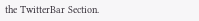the TwitterBar Section.